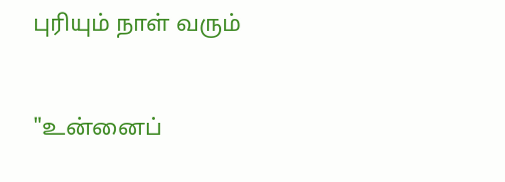புரியும் நாள் வரும்


"உன்னைப்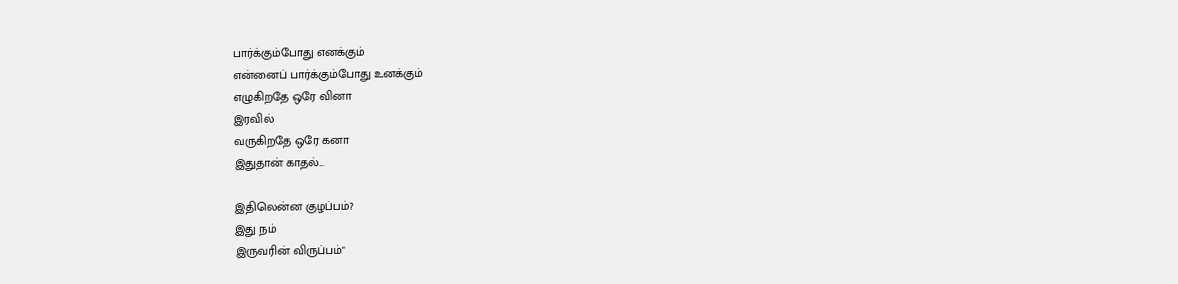பார்க்கும்போது எனக்கும்
என்னைப் பார்க்கும்போது உனக்கும்
எழுகிறதே ஒரே வினா
இரவில்
வருகிறதே ஒரே கனா
இதுதான் காதல்...

இதிலென்ன குழப்பம்?
இது நம்
இருவரின் விருப்பம்"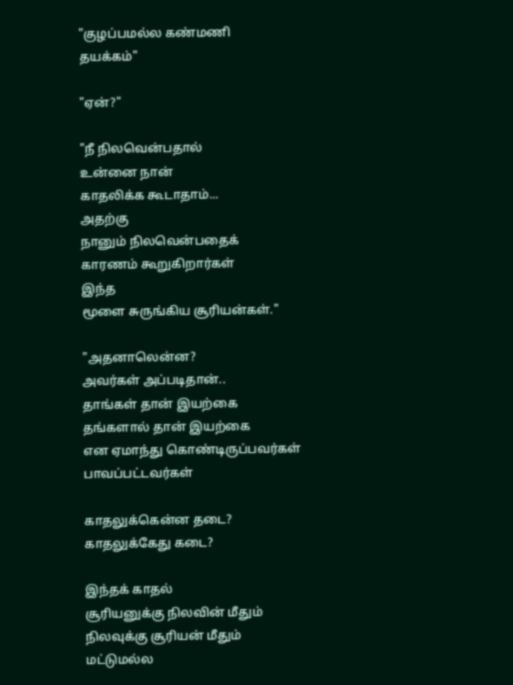"குழப்பமல்ல கண்மணி
தயக்கம்"

"ஏன்?"

"நீ நிலவென்பதால்
உன்னை நான்
காதலிக்க கூடாதாம்...
அதற்கு
நானும் நிலவென்பதைக்
காரணம் கூறுகிறார்கள்
இந்த
மூளை சுருங்கிய சூரியன்கள்."

"அதனாலென்ன?
அவர்கள் அப்படிதான்..
தாங்கள் தான் இயற்கை
தங்களால் தான் இயற்கை
என ஏமாந்து கொண்டிருப்பவர்கள்
பாவப்பட்டவர்கள்

காதலுக்கென்ன தடை?
காதலுக்கேது கடை?

இந்தக் காதல்
சூரியனுக்கு நிலவின் மீதும்
நிலவுக்கு சூரியன் மீதும்
மட்டுமல்ல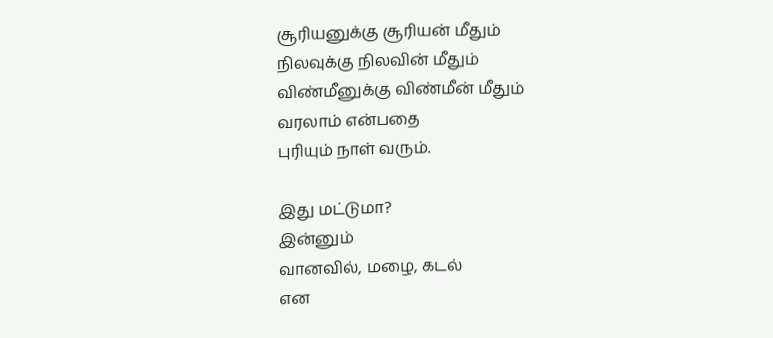சூரியனுக்கு சூரியன் மீதும்
நிலவுக்கு நிலவின் மீதும்
விண்மீனுக்கு விண்மீன் மீதும்
வரலாம் என்பதை
புரியும் நாள் வரும்.

இது மட்டுமா?
இன்னும்
வானவில், மழை, கடல்
என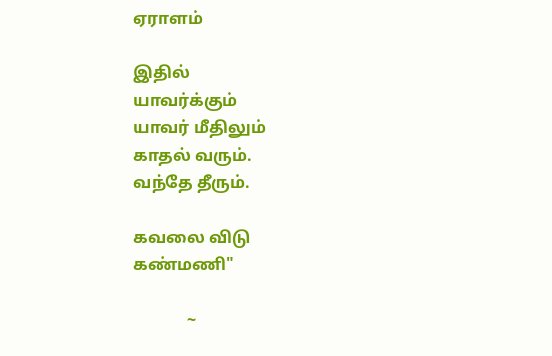ஏராளம்

இதில்
யாவர்க்கும்
யாவர் மீதிலும்
காதல் வரும்.
வந்தே தீரும்.

கவலை விடு
கண்மணி"

             ~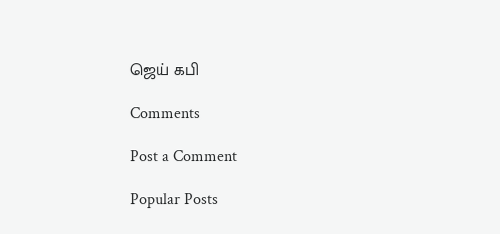ஜெய் கபி

Comments

Post a Comment

Popular Posts